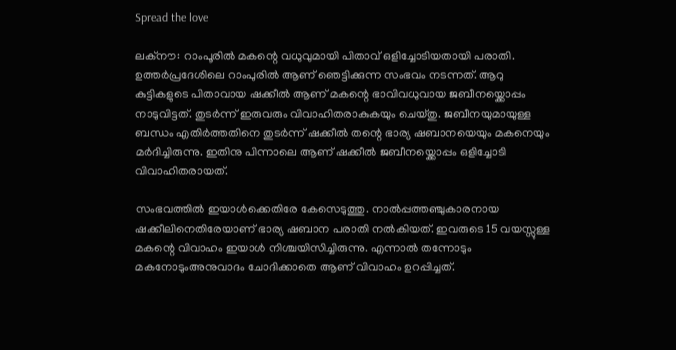Spread the love

ലക്നൗ: റാംപൂരിൽ മകന്റെ വധുവുമായി പിതാവ് ഒളിച്ചോടിയതായി പരാതി. ഉത്തർപ്രദേശിലെ റാംപുരിൽ ആണ് ഞെട്ടിക്കുന്ന സംഭവം നടന്നത്. ആറു കുട്ടികളുടെ പിതാവായ ഷക്കീൽ ആണ് മകന്റെ ഭാവിവധുവായ ജബീനയ്ക്കൊപ്പം നാടുവിട്ടത്. തുടർന്ന് ഇരുവരും വിവാഹിതരാകുകയും ചെയ്തു. ജബീനയുമായുള്ള ബന്ധം എതിർത്തതിനെ തുടർന്ന് ഷക്കീൽ തന്റെ ഭാര്യ ഷബാനയെയും മകനെയും മർദിച്ചിരുന്നു. ഇതിനു പിന്നാലെ ആണ് ഷക്കീൽ ജബീനയ്ക്കൊപ്പം ഒളിച്ചോടി വിവാഹിതരായത്.

സംഭവത്തിൽ ഇയാൾക്കെതിരേ കേസെടുത്തു. നാൽപ്പത്തഞ്ചുകാരനായ ഷക്കീലിനെതിരേയാണ് ഭാര്യ ഷബാന പരാതി നൽകിയത്. ഇവരുടെ 15 വയസ്സുള്ള മകന്റെ വിവാഹം ഇയാൾ നിശ്ചയിസിച്ചിരുന്നു. എന്നാൽ തന്നോടും മകനോടുംഅനുവാദം ചോദിക്കാതെ ആണ് വിവാഹം ഉറപ്പിച്ചത്.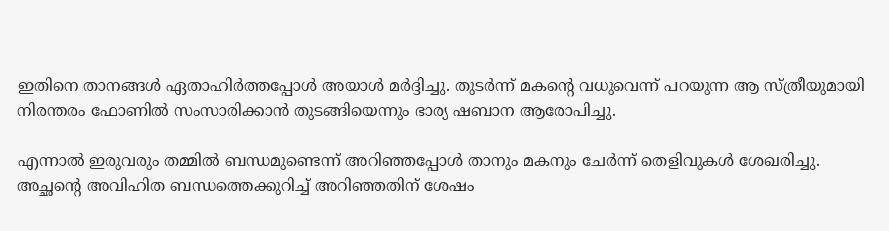ഇതിനെ താനങ്ങൾ ഏതാഹിർത്തപ്പോൾ അയാൾ മർദ്ദിച്ചു. തുടർന്ന് മകന്റെ വധുവെന്ന് പറയുന്ന ആ സ്ത്രീയുമായി നിരന്തരം ഫോണിൽ സംസാരിക്കാൻ തുടങ്ങിയെന്നും ഭാര്യ ഷബാന ആരോപിച്ചു.

എന്നാൽ ഇരുവരും തമ്മിൽ ബന്ധമുണ്ടെന്ന് അറിഞ്ഞപ്പോൾ താനും മകനും ചേർന്ന് തെളിവുകൾ ശേഖരിച്ചു. അച്ഛന്റെ അവിഹിത ബന്ധത്തെക്കുറിച്ച് അറിഞ്ഞതിന് ശേഷം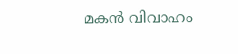മകൻ വിവാഹം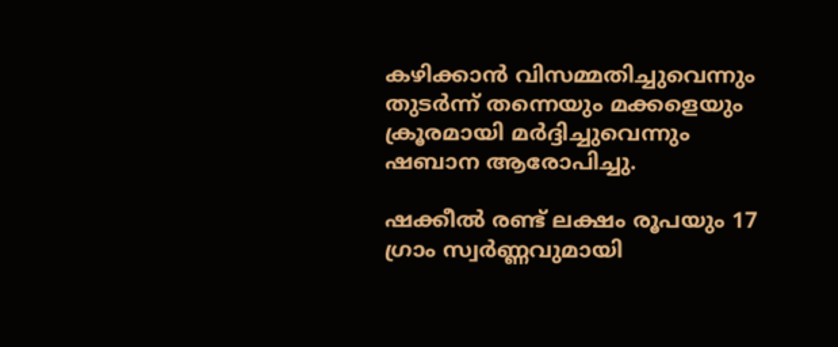കഴിക്കാൻ വിസമ്മതിച്ചുവെന്നും തുടർന്ന് തന്നെയും മക്കളെയും ക്രൂരമായി മർദ്ദിച്ചുവെന്നും ഷബാന ആരോപിച്ചു.

ഷക്കീൽ രണ്ട് ലക്ഷം രൂപയും 17 ഗ്രാം സ്വർണ്ണവുമായി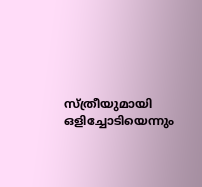സ്ത്രീയുമായി ഒളിച്ചോടിയെന്നും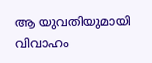ആ യുവതിയുമായി വിവാഹം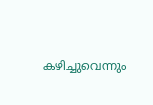കഴിച്ചുവെന്നും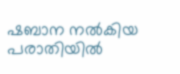ഷബാന നൽകിയ പരാതിയിൽ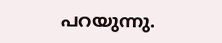പറയുന്നു.